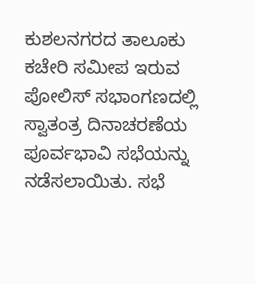ಕುಶಲನಗರದ ತಾಲೂಕು ಕಚೇರಿ ಸಮೀಪ ಇರುವ ಪೋಲಿಸ್ ಸಭಾಂಗಣದಲ್ಲಿ ಸ್ವಾತಂತ್ರ ದಿನಾಚರಣೆಯ ಪೂರ್ವಭಾವಿ ಸಭೆಯನ್ನು ನಡೆಸಲಾಯಿತು. ಸಭೆ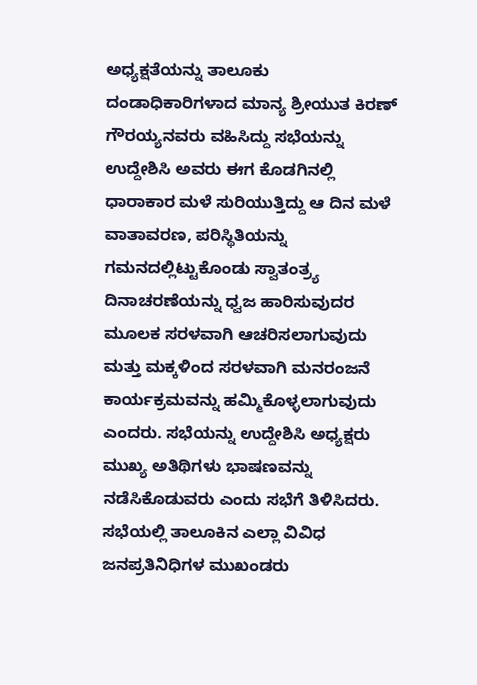ಅಧ್ಯಕ್ಷತೆಯನ್ನು ತಾಲೂಕು ದಂಡಾಧಿಕಾರಿಗಳಾದ ಮಾನ್ಯ ಶ್ರೀಯುತ ಕಿರಣ್ ಗೌರಯ್ಯನವರು ವಹಿಸಿದ್ದು ಸಭೆಯನ್ನು ಉದ್ದೇಶಿಸಿ ಅವರು ಈಗ ಕೊಡಗಿನಲ್ಲಿ ಧಾರಾಕಾರ ಮಳೆ ಸುರಿಯುತ್ತಿದ್ದು ಆ ದಿನ ಮಳೆ ವಾತಾವರಣ, ಪರಿಸ್ಥಿತಿಯನ್ನು ಗಮನದಲ್ಲಿಟ್ಟುಕೊಂಡು ಸ್ವಾತಂತ್ರ್ಯ ದಿನಾಚರಣೆಯನ್ನು ಧ್ವಜ ಹಾರಿಸುವುದರ ಮೂಲಕ ಸರಳವಾಗಿ ಆಚರಿಸಲಾಗುವುದು ಮತ್ತು ಮಕ್ಕಳಿಂದ ಸರಳವಾಗಿ ಮನರಂಜನೆ ಕಾರ್ಯಕ್ರಮವನ್ನು ಹಮ್ಮಿಕೊಳ್ಳಲಾಗುವುದು ಎಂದರು. ಸಭೆಯನ್ನು ಉದ್ದೇಶಿಸಿ ಅಧ್ಯಕ್ಷರು ಮುಖ್ಯ ಅತಿಥಿಗಳು ಭಾಷಣವನ್ನು ನಡೆಸಿಕೊಡುವರು ಎಂದು ಸಭೆಗೆ ತಿಳಿಸಿದರು. ಸಭೆಯಲ್ಲಿ ತಾಲೂಕಿನ ಎಲ್ಲಾ ವಿವಿಧ ಜನಪ್ರತಿನಿಧಿಗಳ ಮುಖಂಡರು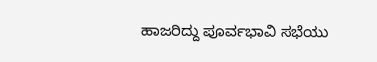ಹಾಜರಿದ್ದು ಪೂರ್ವಭಾವಿ ಸಭೆಯು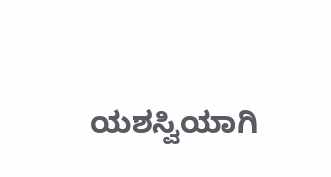ಯಶಸ್ವಿಯಾಗಿ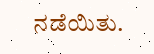ನಡೆಯಿತು.